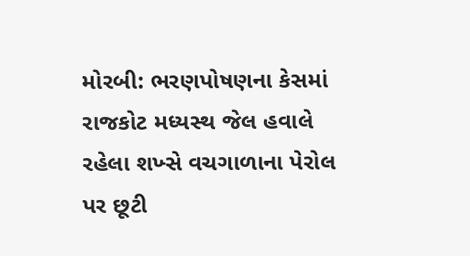મોરબી: ભરણપોષણના કેસમાં રાજકોટ મધ્યસ્થ જેલ હવાલે રહેલા શખ્સે વચગાળાના પેરોલ પર છૂટી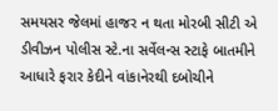સમયસર જેલમાં હાજર ન થતા મોરબી સીટી એ ડીવીઝન પોલીસ સ્ટે.ના સર્વેલન્સ સ્ટાફે બાતમીને આધારે ફરાર કેદીને વાંકાનેરથી દબોચીને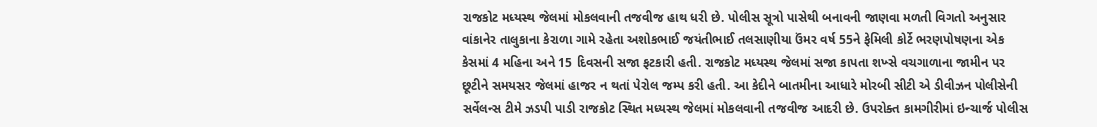રાજકોટ મધ્યસ્થ જેલમાં મોકલવાની તજવીજ હાથ ધરી છે. પોલીસ સૂત્રો પાસેથી બનાવની જાણવા મળતી વિગતો અનુસાર વાંકાનેર તાલુકાના કેરાળા ગામે રહેતા અશોકભાઈ જયંતીભાઈ તલસાણીયા ઉંમર વર્ષ 55ને ફેમિલી કોર્ટે ભરણપોષણના એક કેસમાં 4 મહિના અને 15 દિવસની સજા ફટકારી હતી. રાજકોટ મધ્યસ્થ જેલમાં સજા કાપતા શખ્સે વચગાળાના જામીન પર છૂટીને સમયસર જેલમાં હાજર ન થતાં પેરોલ જમ્પ કરી હતી. આ કેદીને બાતમીના આધારે મોરબી સીટી એ ડીવીઝન પોલીસેની સર્વેલન્સ ટીમે ઝડપી પાડી રાજકોટ સ્થિત મધ્યસ્થ જેલમાં મોકલવાની તજવીજ આદરી છે. ઉપરોક્ત કામગીરીમાં ઇન્ચાર્જ પોલીસ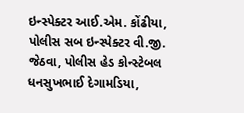ઇન્સ્પેક્ટર આઈ.એમ. કોંઢીયા, પોલીસ સબ ઇન્સ્પેક્ટર વી.જી. જેઠવા, પોલીસ હેડ કોન્સ્ટેબલ ધનસુખભાઈ દેગામડિયા,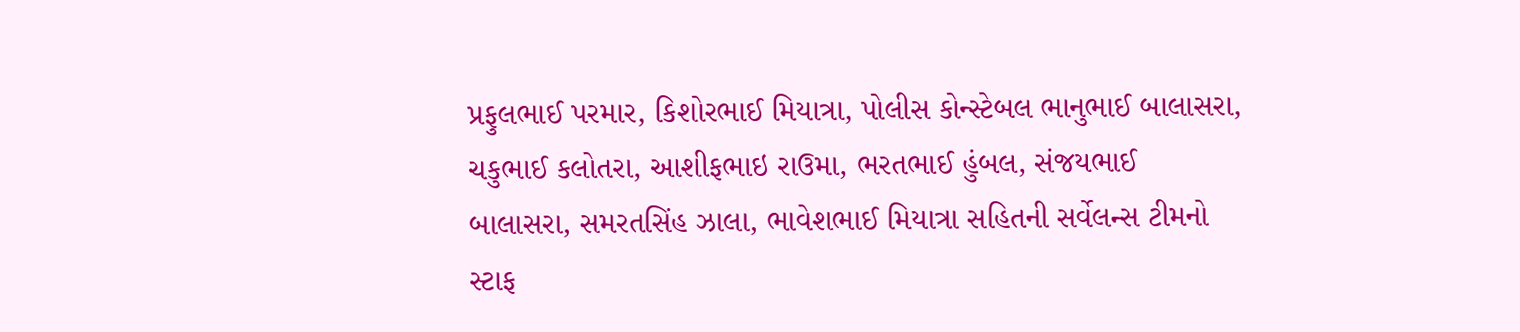પ્રફુલભાઈ પરમાર, કિશોરભાઈ મિયાત્રા, પોલીસ કોન્સ્ટેબલ ભાનુભાઈ બાલાસરા, ચકુભાઈ કલોતરા, આશીફભાઇ રાઉમા, ભરતભાઈ હુંબલ, સંજયભાઈ બાલાસરા, સમરતસિંહ ઝાલા, ભાવેશભાઈ મિયાત્રા સહિતની સર્વેલન્સ ટીમનો સ્ટાફ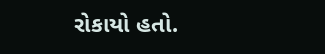રોકાયો હતો.